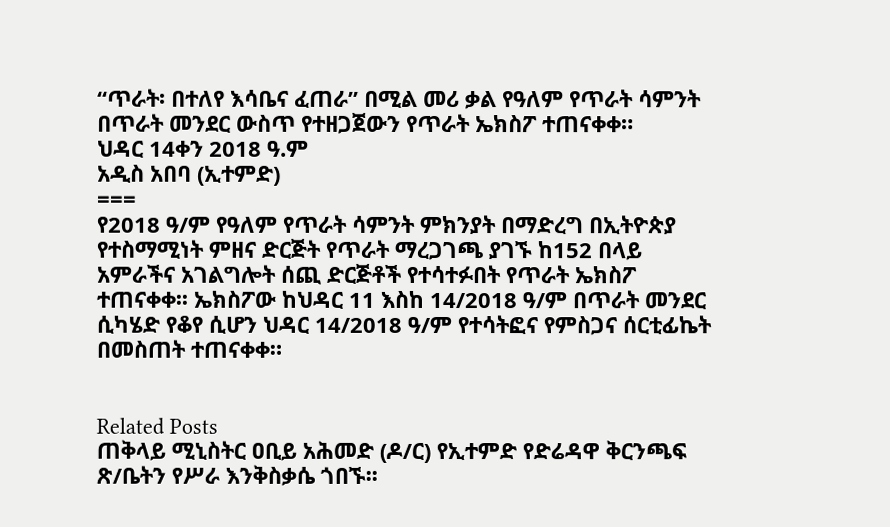“ጥራት፡ በተለየ እሳቤና ፈጠራ” በሚል መሪ ቃል የዓለም የጥራት ሳምንት በጥራት መንደር ውስጥ የተዘጋጀውን የጥራት ኤክስፖ ተጠናቀቀ።
ህዳር 14ቀን 2018 ዓ.ም
አዲስ አበባ (ኢተምድ)
===
የ2018 ዓ/ም የዓለም የጥራት ሳምንት ምክንያት በማድረግ በኢትዮጵያ የተስማሚነት ምዘና ድርጅት የጥራት ማረጋገጫ ያገኙ ከ152 በላይ አምራችና አገልግሎት ሰጪ ድርጅቶች የተሳተፉበት የጥራት ኤክስፖ ተጠናቀቀ፡፡ ኤክስፖው ከህዳር 11 እስከ 14/2018 ዓ/ም በጥራት መንደር ሲካሄድ የቆየ ሲሆን ህዳር 14/2018 ዓ/ም የተሳትፎና የምስጋና ሰርቲፊኬት በመስጠት ተጠናቀቀ።


Related Posts
ጠቅላይ ሚኒስትር ዐቢይ አሕመድ (ዶ/ር) የኢተምድ የድሬዳዋ ቅርንጫፍ ጽ/ቤትን የሥራ እንቅስቃሴ ጎበኙ፡፡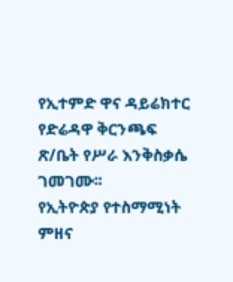የኢተምድ ዋና ዳይሬክተር የድሬዳዋ ቅርንጫፍ ጽ/ቤት የሥራ እንቅስቃሴ ገመገሙ፡፡
የኢትዮጵያ የተስማሚነት ምዘና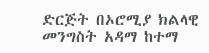ድርጅት በኦሮሚያ ክልላዊ መንግስት አዳማ ከተማ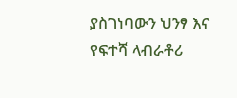ያስገነባውን ህንፃ እና የፍተሻ ላብራቶሪ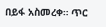በይፋ አስመረቀ። ጥር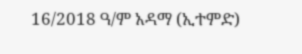16/2018 ዓ/ም አዳማ (ኢተምድ)